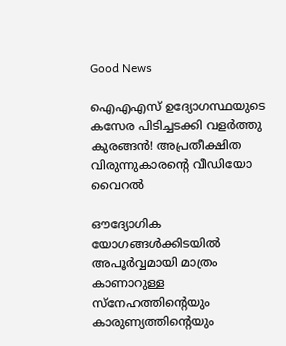Good News

ഐഎഎസ് ഉദ്യോഗസ്ഥയുടെ കസേര പിടിച്ചടക്കി വളർത്തു കുരങ്ങൻ! അപ്രതീക്ഷിത വിരുന്നുകാരന്റെ വീഡിയോ വൈറൽ

ഔദ്യോഗിക യോഗങ്ങൾക്കിടയിൽ അപൂർവ്വമായി മാത്രം കാണാറുള്ള സ്നേഹത്തിന്റെയും കാരുണ്യത്തിന്റെയും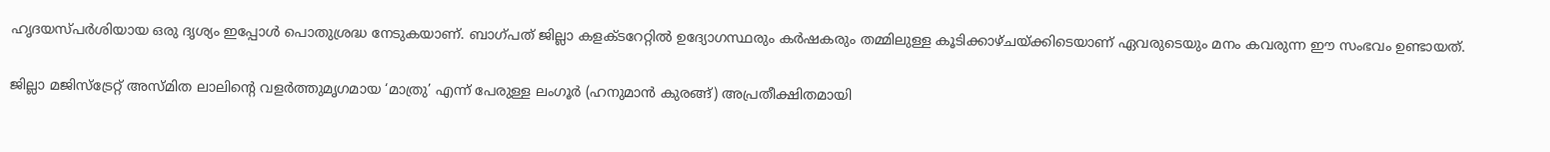ഹൃദയസ്പർശിയായ ഒരു ദൃശ്യം ഇപ്പോൾ പൊതുശ്രദ്ധ നേടുകയാണ്. ബാഗ്‌പത് ജില്ലാ കളക്ടറേറ്റിൽ ഉദ്യോഗസ്ഥരും കർഷകരും തമ്മിലുള്ള കൂടിക്കാഴ്ചയ്ക്കിടെയാണ് ഏവരുടെയും മനം കവരുന്ന ഈ സംഭവം ഉണ്ടായത്.

ജില്ലാ മജിസ്‌ട്രേറ്റ് അസ്മിത ലാലിന്റെ വളർത്തുമൃഗമായ ‘മാത്രു’ എന്ന് പേരുള്ള ലംഗൂർ (ഹനുമാൻ കുരങ്ങ്) അപ്രതീക്ഷിതമായി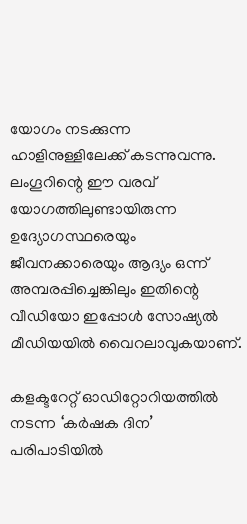യോഗം നടക്കുന്ന ഹാളിനുള്ളിലേക്ക് കടന്നുവന്നു. ലംഗൂറിന്റെ ഈ വരവ് യോഗത്തിലുണ്ടായിരുന്ന ഉദ്യോഗസ്ഥരെയും ജീവനക്കാരെയും ആദ്യം ഒന്ന് അമ്പരപ്പിച്ചെങ്കിലും ഇതിന്റെ വീഡിയോ ഇപ്പോൾ സോഷ്യൽ മീഡിയയിൽ വൈറലാവുകയാണ്.

കളക്ടറേറ്റ് ഓഡിറ്റോറിയത്തിൽ നടന്ന ‘കർഷക ദിന’ പരിപാടിയിൽ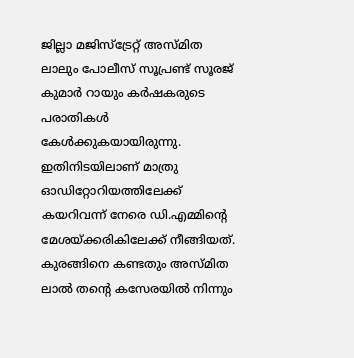ജില്ലാ മജിസ്‌ട്രേറ്റ് അസ്മിത ലാലും പോലീസ് സൂപ്രണ്ട് സൂരജ് കുമാർ റായും കർഷകരുടെ പരാതികൾ കേൾക്കുകയായിരുന്നു. ഇതിനിടയിലാണ് മാത്രു ഓഡിറ്റോറിയത്തിലേക്ക് കയറിവന്ന് നേരെ ഡി.എമ്മിന്റെ മേശയ്ക്കരികിലേക്ക് നീങ്ങിയത്. കുരങ്ങിനെ കണ്ടതും അസ്മിത ലാൽ തന്റെ കസേരയിൽ നിന്നും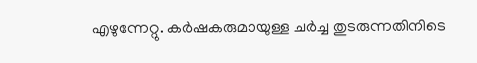എഴുന്നേറ്റു. കർഷകരുമായുള്ള ചർച്ച തുടരുന്നതിനിടെ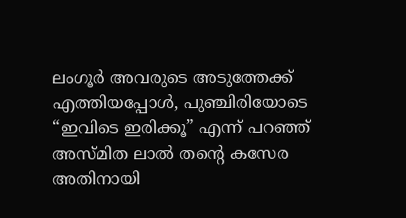ലംഗൂർ അവരുടെ അടുത്തേക്ക് എത്തിയപ്പോൾ, പുഞ്ചിരിയോടെ “ഇവിടെ ഇരിക്കൂ” എന്ന് പറഞ്ഞ് അസ്മിത ലാൽ തന്റെ കസേര അതിനായി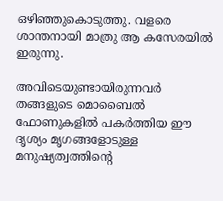ഒഴിഞ്ഞുകൊടുത്തു. വളരെ ശാന്തനായി മാത്രു ആ കസേരയിൽ ഇരുന്നു.

അവിടെയുണ്ടായിരുന്നവർ തങ്ങളുടെ മൊബൈൽ ഫോണുകളിൽ പകർത്തിയ ഈ ദൃശ്യം മൃഗങ്ങളോടുള്ള മനുഷ്യത്വത്തിന്റെ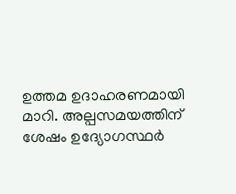ഉത്തമ ഉദാഹരണമായി മാറി. അല്പസമയത്തിന് ശേഷം ഉദ്യോഗസ്ഥർ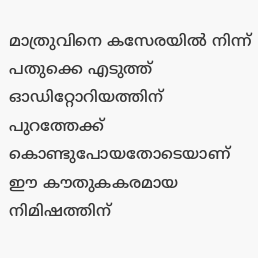മാത്രുവിനെ കസേരയിൽ നിന്ന് പതുക്കെ എടുത്ത് ഓഡിറ്റോറിയത്തിന് പുറത്തേക്ക് കൊണ്ടുപോയതോടെയാണ് ഈ കൗതുകകരമായ നിമിഷത്തിന്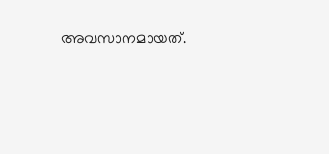അവസാനമായത്.